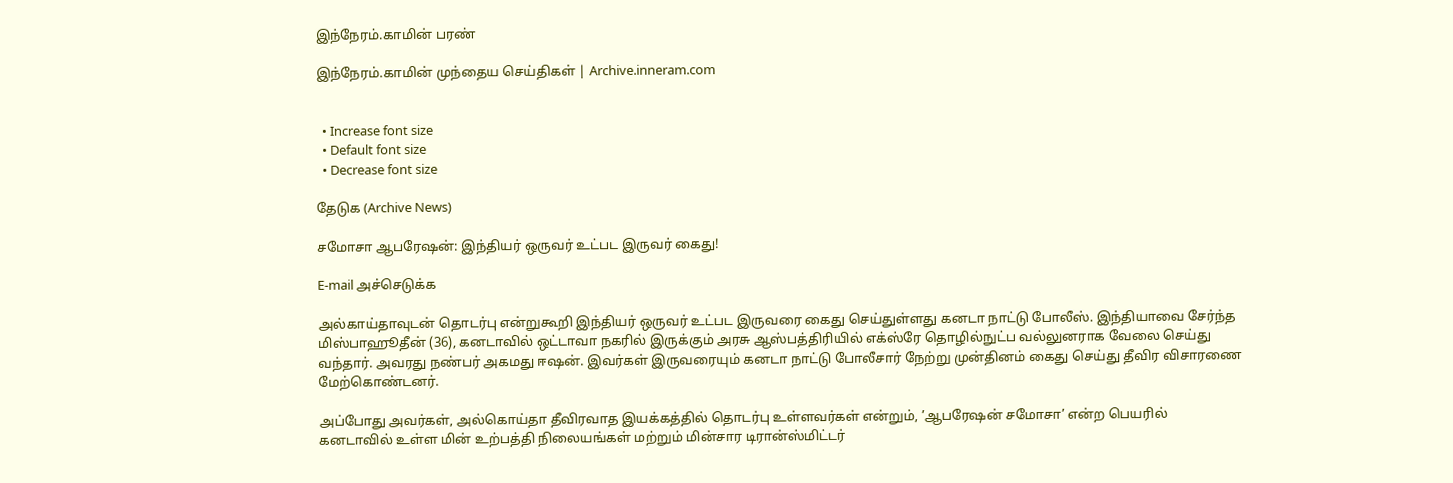இந்நேரம்.காமின் பரண்

இந்நேரம்.காமின் முந்தைய செய்திகள் | Archive.inneram.com


  • Increase font size
  • Default font size
  • Decrease font size

தேடுக (Archive News)

சமோசா ஆபரேஷன்: இந்தியர் ஒருவர் உட்பட இருவர் கைது!

E-mail அச்செடுக்க

அல்காய்தாவுடன் தொடர்பு என்றுகூறி இந்தியர் ஒருவர் உட்பட இருவரை கைது செய்துள்ளது கனடா நாட்டு போலீஸ். இந்தியாவை சேர்ந்த மிஸ்பாஹூதீன் (36), கனடாவில் ஒட்டாவா நகரில் இருக்கும் அரசு ஆஸ்பத்திரியில் எக்ஸ்ரே தொழில்நுட்ப வல்லுனராக வேலை செய்து வந்தார். அவரது நண்பர் அகமது ஈஷன். இவர்கள் இருவரையும் கனடா நாட்டு போலீசார் நேற்று முன்தினம் கைது செய்து தீவிர விசாரணை மேற்கொண்டனர்.

அப்போது அவர்கள், அல்கொய்தா தீவிரவாத இயக்கத்தில் தொடர்பு உள்ளவர்கள் என்றும், ’ஆபரேஷன் சமோசா’ என்ற பெயரில் கனடாவில் உள்ள மின் உற்பத்தி நிலையங்கள் மற்றும் மின்சார டிரான்ஸ்மிட்டர்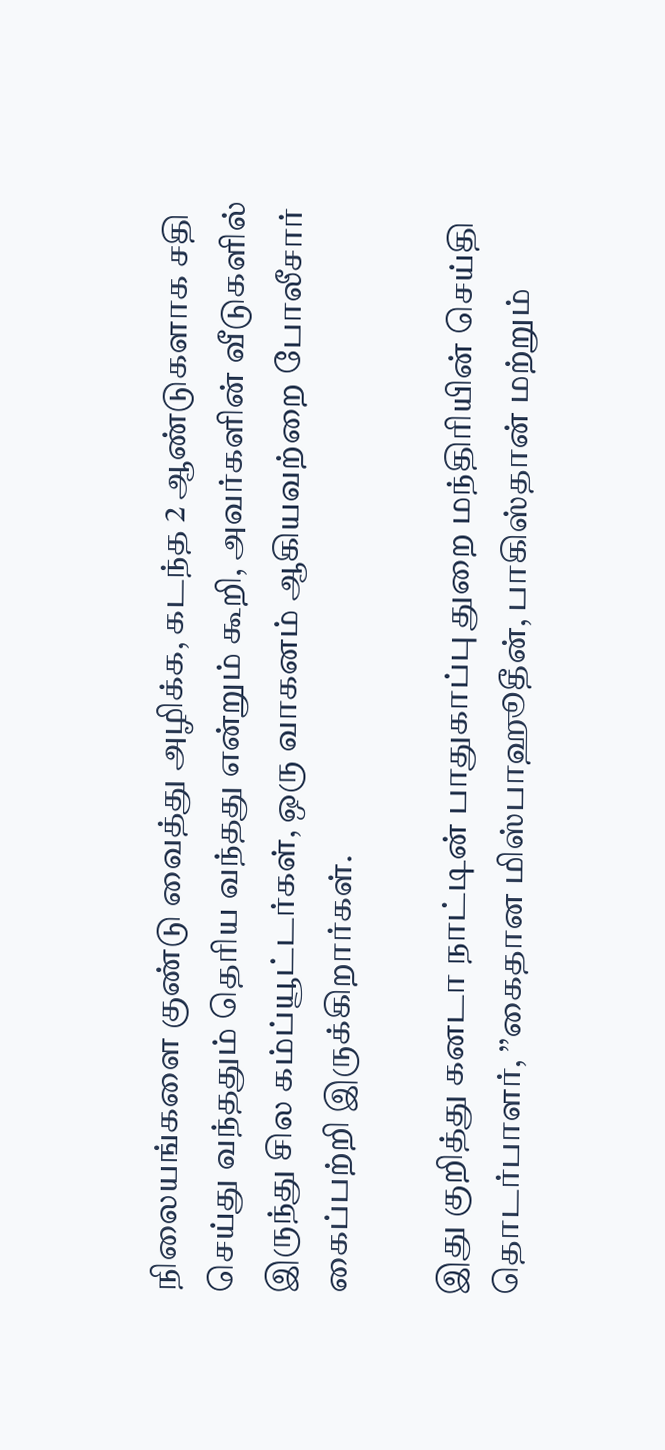நிலையங்களை குண்டு வைத்து அழிக்க, கடந்த 2 ஆண்டுகளாக சதி செய்து வந்ததும் தெரிய வந்தது என்றும் கூறி, அவர்களின் வீடுகளில் இருந்து சில கம்ப்யூட்டர்கள், ஒரு வாகனம் ஆகியவற்றை போலீசார் கைப்பற்றி இருக்கிறார்கள்.

இது குறித்து கனடா நாட்டின் பாதுகாப்பு துறை மந்திரியின் செய்தி தொடர்பாளர், ’’கைதான மிஸ்பாஹூதீன், பாகிஸ்தான் மற்றும்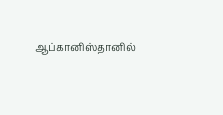ஆப்கானிஸ்தானில்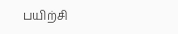பயிற்சி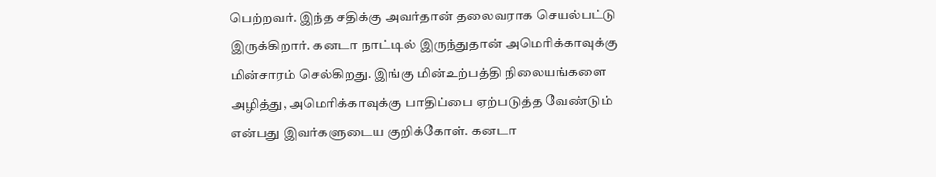பெற்றவர். இந்த சதிக்கு அவர்தான் தலைவராக செயல்பட்டு இருக்கிறார். கனடா நாட்டில் இருந்துதான் அமெரிக்காவுக்கு மின்சாரம் செல்கிறது. இங்கு மின்உற்பத்தி நிலையங்களை அழித்து, அமெரிக்காவுக்கு பாதிப்பை ஏற்படுத்த வேண்டும் என்பது இவர்களுடைய குறிக்கோள். கனடா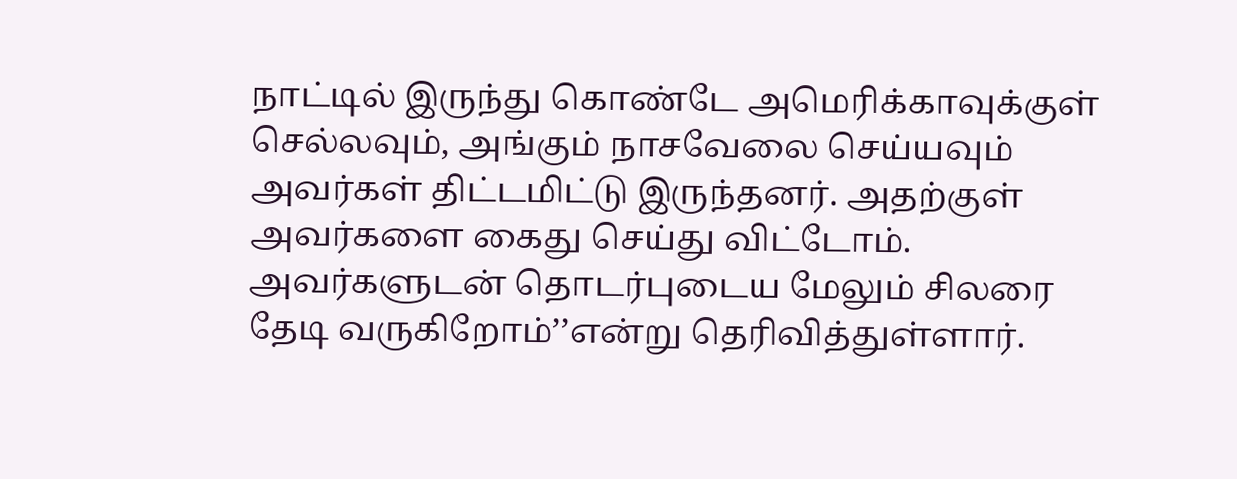நாட்டில் இருந்து கொண்டே அமெரிக்காவுக்குள் செல்லவும், அங்கும் நாசவேலை செய்யவும் அவர்கள் திட்டமிட்டு இருந்தனர். அதற்குள் அவர்களை கைது செய்து விட்டோம். அவர்களுடன் தொடர்புடைய மேலும் சிலரை தேடி வருகிறோம்’’என்று தெரிவித்துள்ளார்.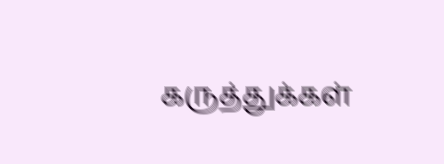கருத்துக்கள்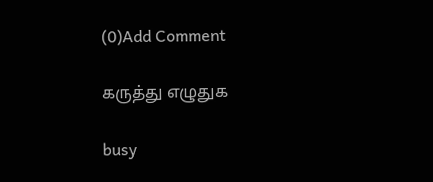(0)Add Comment

கருத்து எழுதுக

busy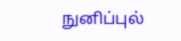நுனிப்புல்